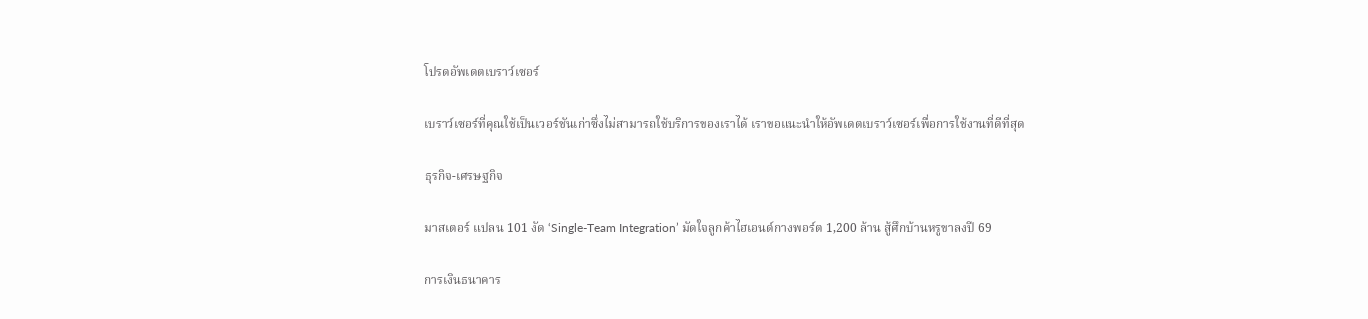โปรดอัพเดตเบราว์เซอร์

เบราว์เซอร์ที่คุณใช้เป็นเวอร์ชันเก่าซึ่งไม่สามารถใช้บริการของเราได้ เราขอแนะนำให้อัพเดตเบราว์เซอร์เพื่อการใช้งานที่ดีที่สุด

ธุรกิจ-เศรษฐกิจ

มาสเตอร์ แปลน 101 งัด ‘Single-Team Integration’ มัดใจลูกค้าไฮเอนด์กางพอร์ต 1,200 ล้าน สู้ศึกบ้านหรูขาลงปี 69

การเงินธนาคาร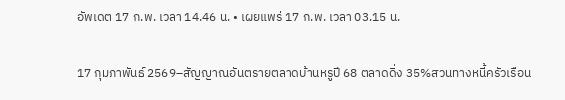อัพเดต 17 ก.พ. เวลา 14.46 น. • เผยแพร่ 17 ก.พ. เวลา 03.15 น.

17 กุมภาพันธ์ 2569–สัญญาณอันตรายตลาดบ้านหรูปี 68 ตลาดดิ่ง 35%สวนทางหนี้ครัวเรือน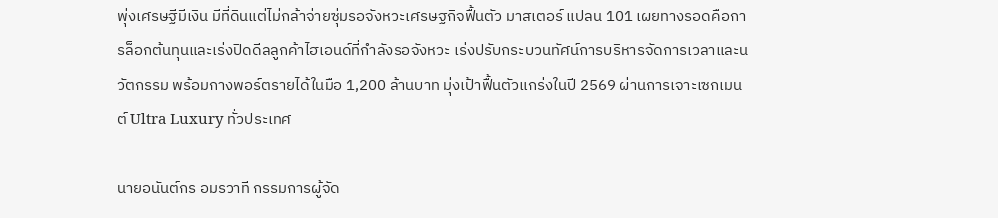พุ่งเศรษฐีมีเงิน มีที่ดินแต่ไม่กล้าจ่ายซุ่มรอจังหวะเศรษฐกิจฟื้นตัว มาสเตอร์ แปลน 101 เผยทางรอดคือการล็อกต้นทุนและเร่งปิดดีลลูกค้าไฮเอนด์ที่กำลังรอจังหวะ เร่งปรับกระบวนทัศน์การบริหารจัดการเวลาและนวัตกรรม พร้อมกางพอร์ตรายได้ในมือ 1,200 ล้านบาท มุ่งเป้าฟื้นตัวแกร่งในปี 2569 ผ่านการเจาะเซกเมนต์ Ultra Luxury ทั่วประเทศ

นายอนันต์กร อมรวาที กรรมการผู้จัด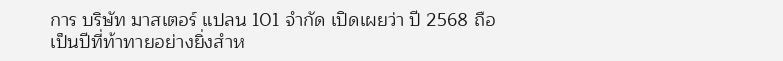การ บริษัท มาสเตอร์ แปลน 101 จำกัด เปิดเผยว่า ปี 2568 ถือเป็นปีที่ท้าทายอย่างยิ่งสำห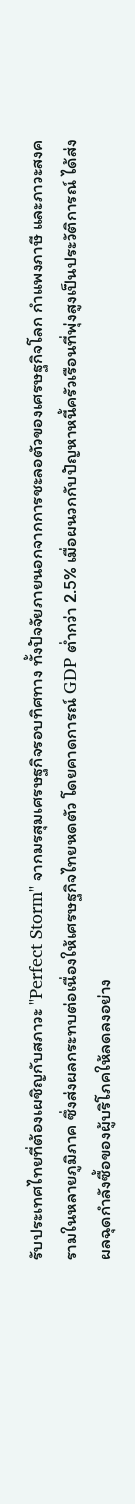รับประเทศไทยที่ต้องเผชิญกับสภาวะ "Perfect Storm" จากมรสุมเศรษฐกิจรอบทิศทาง ทั้งปัจจัยภายนอกจากการชะลอตัวของเศรษฐกิจโลก กำแพงภาษี และภาวะสงครามในหลายภูมิภาค ซึ่งส่งผลกระทบต่อเนื่องให้เศรษฐกิจไทยหดตัว โดยคาดการณ์ GDP ต่ำกว่า 2.5% เมื่อผนวกกับปัญหาหนี้ครัวเรือนที่พุ่งสูงเป็นประวัติการณ์ ได้ส่งผลฉุดกำลังซื้อของผู้บริโภคให้ลดลงอย่าง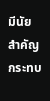มีนัยสำคัญ กระทบ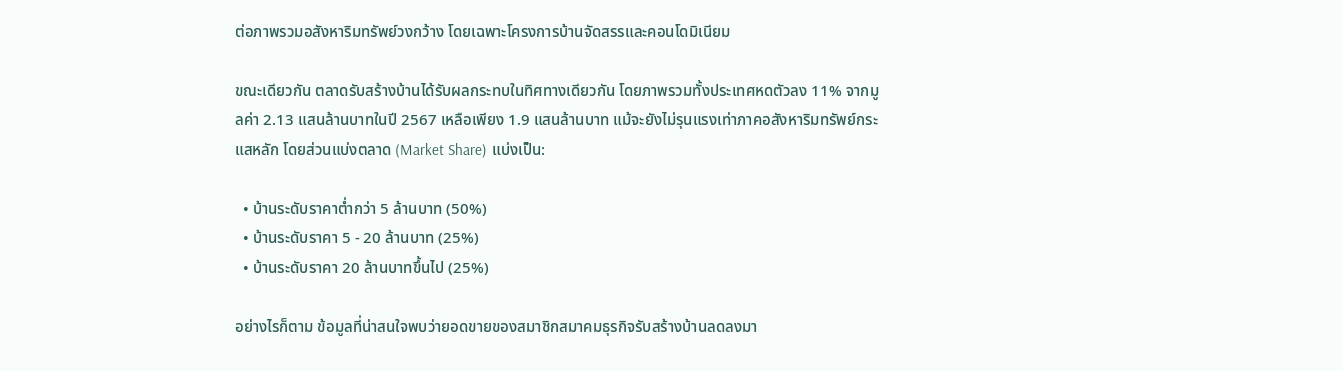ต่อภาพรวมอสังหาริมทรัพย์วงกว้าง โดยเฉพาะโครงการบ้านจัดสรรและคอนโดมิเนียม

ขณะเดียวกัน ตลาดรับสร้างบ้านได้รับผลกระทบในทิศทางเดียวกัน โดยภาพรวมทั้งประเทศหดตัวลง 11% จากมูลค่า 2.13 แสนล้านบาทในปี 2567 เหลือเพียง 1.9 แสนล้านบาท แม้จะยังไม่รุนแรงเท่าภาคอสังหาริมทรัพย์กระแสหลัก โดยส่วนแบ่งตลาด (Market Share) แบ่งเป็น:

  • บ้านระดับราคาต่ำกว่า 5 ล้านบาท (50%)
  • บ้านระดับราคา 5 - 20 ล้านบาท (25%)
  • บ้านระดับราคา 20 ล้านบาทขึ้นไป (25%)

อย่างไรก็ตาม ข้อมูลที่น่าสนใจพบว่ายอดขายของสมาชิกสมาคมธุรกิจรับสร้างบ้านลดลงมา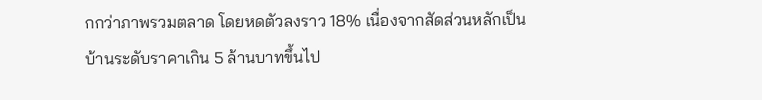กกว่าภาพรวมตลาด โดยหดตัวลงราว 18% เนื่องจากสัดส่วนหลักเป็นบ้านระดับราคาเกิน 5 ล้านบาทขึ้นไป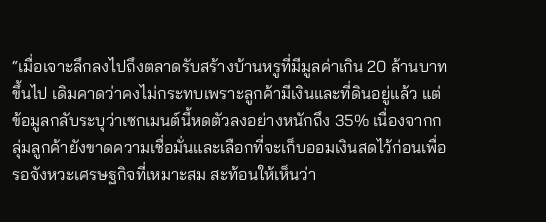“เมื่อเจาะลึกลงไปถึงตลาดรับสร้างบ้านหรูที่มีมูลค่าเกิน 20 ล้านบาทขึ้นไป เดิมคาดว่าคงไม่กระทบเพราะลูกค้ามีเงินและที่ดินอยู่แล้ว แต่ข้อมูลกลับระบุว่าเซกเมนต์นี้หดตัวลงอย่างหนักถึง 35% เนื่องจากกลุ่มลูกค้ายังขาดความเชื่อมั่นและเลือกที่จะเก็บออมเงินสดไว้ก่อนเพื่อรอจังหวะเศรษฐกิจที่เหมาะสม สะท้อนให้เห็นว่า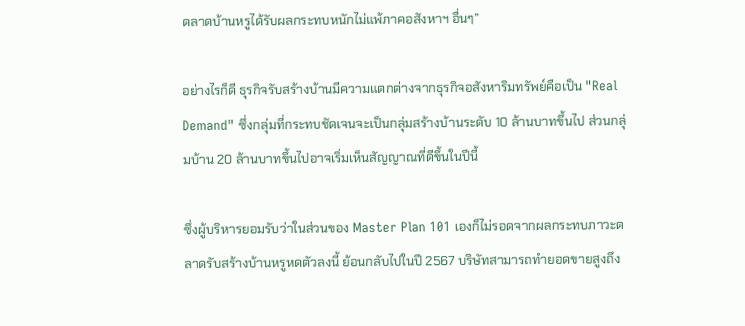ตลาดบ้านหรูได้รับผลกระทบหนักไม่แพ้ภาคอสังหาฯ อื่นๆ”

อย่างไรก็ดี ธุรกิจรับสร้างบ้านมีความแตกต่างจากธุรกิจอสังหาริมทรัพย์คือเป็น "Real Demand" ซึ่งกลุ่มที่กระทบชัดเจนจะเป็นกลุ่มสร้างบ้านระดับ 10 ล้านบาทขึ้นไป ส่วนกลุ่มบ้าน 20 ล้านบาทขึ้นไปอาจเริ่มเห็นสัญญาณที่ดีขึ้นในปีนี้

ซึ่งผู้บริหารยอมรับว่าในส่วนของ Master Plan 101 เองก็ไม่รอดจากผลกระทบภาวะตลาดรับสร้างบ้านหรูหดตัวลงนี้ ย้อนกลับไปในปี 2567 บริษัทสามารถทำยอดขายสูงถึง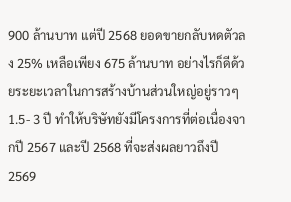900 ล้านบาท แต่ปี 2568 ยอดขายกลับหดตัวลง 25% เหลือเพียง 675 ล้านบาท อย่างไรก็ดีด้วยระยะเวลาในการสร้างบ้านส่วนใหญ่อยู่ราวๆ1.5- 3 ปี ทำให้บริษัทยังมีโครงการที่ต่อเนื่องจากปี 2567 และปี 2568 ที่จะส่งผลยาวถึงปี 2569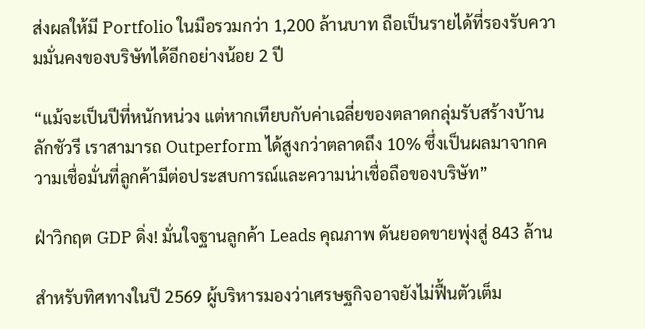ส่งผลให้มี Portfolio ในมือรวมกว่า 1,200 ล้านบาท ถือเป็นรายได้ที่รองรับความมั่นคงของบริษัทได้อีกอย่างน้อย 2 ปี

“แม้จะเป็นปีที่หนักหน่วง แต่หากเทียบกับค่าเฉลี่ยของตลาดกลุ่มรับสร้างบ้านลักชัวรี เราสามารถ Outperform ได้สูงกว่าตลาดถึง 10% ซึ่งเป็นผลมาจากความเชื่อมั่นที่ลูกค้ามีต่อประสบการณ์และความน่าเชื่อถือของบริษัท”

ฝ่าวิกฤต GDP ดิ่ง! มั่นใจฐานลูกค้า Leads คุณภาพ ดันยอดขายพุ่งสู่ 843 ล้าน

สำหรับทิศทางในปี 2569 ผู้บริหารมองว่าเศรษฐกิจอาจยังไม่ฟื้นตัวเต็ม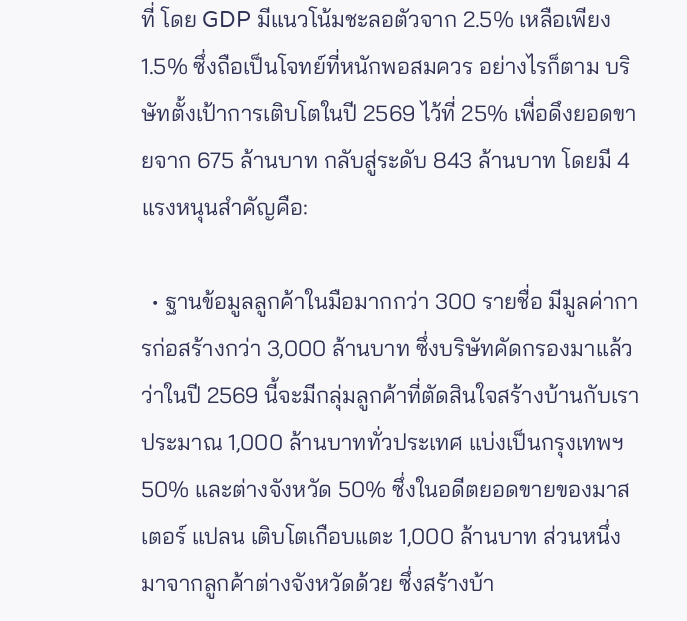ที่ โดย GDP มีแนวโน้มชะลอตัวจาก 2.5% เหลือเพียง 1.5% ซึ่งถือเป็นโจทย์ที่หนักพอสมควร อย่างไรก็ตาม บริษัทตั้งเป้าการเติบโตในปี 2569 ไว้ที่ 25% เพื่อดึงยอดขายจาก 675 ล้านบาท กลับสู่ระดับ 843 ล้านบาท โดยมี 4 แรงหนุนสำคัญคือ:

  • ฐานข้อมูลลูกค้าในมือมากกว่า 300 รายชื่อ มีมูลค่าการก่อสร้างกว่า 3,000 ล้านบาท ซึ่งบริษัทคัดกรองมาแล้วว่าในปี 2569 นี้จะมีกลุ่มลูกค้าที่ตัดสินใจสร้างบ้านกับเราประมาณ 1,000 ล้านบาททั่วประเทศ แบ่งเป็นกรุงเทพฯ 50% และต่างจังหวัด 50% ซึ่งในอดีตยอดขายของมาสเตอร์ แปลน เติบโตเกือบแตะ 1,000 ล้านบาท ส่วนหนึ่งมาจากลูกค้าต่างจังหวัดด้วย ซึ่งสร้างบ้า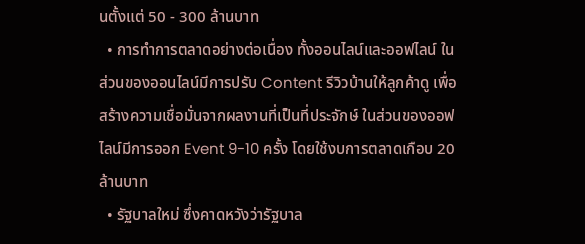นตั้งแต่ 50 - 300 ล้านบาท
  • การทำการตลาดอย่างต่อเนื่อง ทั้งออนไลน์และออฟไลน์ ในส่วนของออนไลน์มีการปรับ Content รีวิวบ้านให้ลูกค้าดู เพื่อสร้างความเชื่อมั่นจากผลงานที่เป็นที่ประจักษ์ ในส่วนของออฟไลน์มีการออก Event 9-10 ครั้ง โดยใช้งบการตลาดเกือบ 20 ล้านบาท
  • รัฐบาลใหม่ ซึ่งคาดหวังว่ารัฐบาล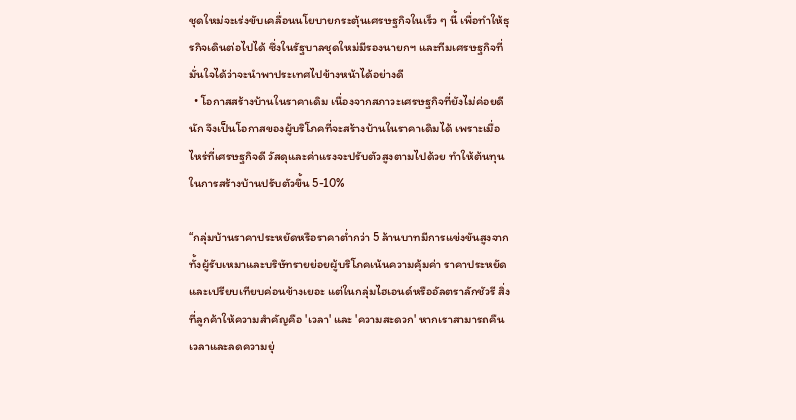ชุดใหม่จะเร่งขับเคลื่อนนโยบายกระตุ้นเศรษฐกิจในเร็ว ๆ นี้ เพื่อทำให้ธุรกิจเดินต่อไปได้ ซึ่งในรัฐบาลชุดใหม่มีรองนายกฯ และทีมเศรษฐกิจที่มั่นใจได้ว่าจะนำพาประเทศไปข้างหน้าได้อย่างดี
  • โอกาสสร้างบ้านในราคาเดิม เนื่องจากสภาวะเศรษฐกิจที่ยังไม่ค่อยดีนัก จึงเป็นโอกาสของผู้บริโภคที่จะสร้างบ้านในราคาเดิมได้ เพราะเมื่อไหร่ที่เศรษฐกิจดี วัสดุและค่าแรงจะปรับตัวสูงตามไปด้วย ทำให้ต้นทุนในการสร้างบ้านปรับตัวขึ้น 5-10%

“กลุ่มบ้านราคาประหยัดหรือราคาต่ำกว่า 5 ล้านบาทมีการแข่งขันสูงจากทั้งผู้รับเหมาและบริษัทรายย่อยผู้บริโภคเน้นความคุ้มค่า ราคาประหยัด และเปรียบเทียบค่อนข้างเยอะ แต่ในกลุ่มไฮเอนด์หรืออัลตราลักชัวรี สิ่งที่ลูกค้าให้ความสำคัญคือ 'เวลา' และ 'ความสะดวก' หากเราสามารถคืนเวลาและลดความยุ่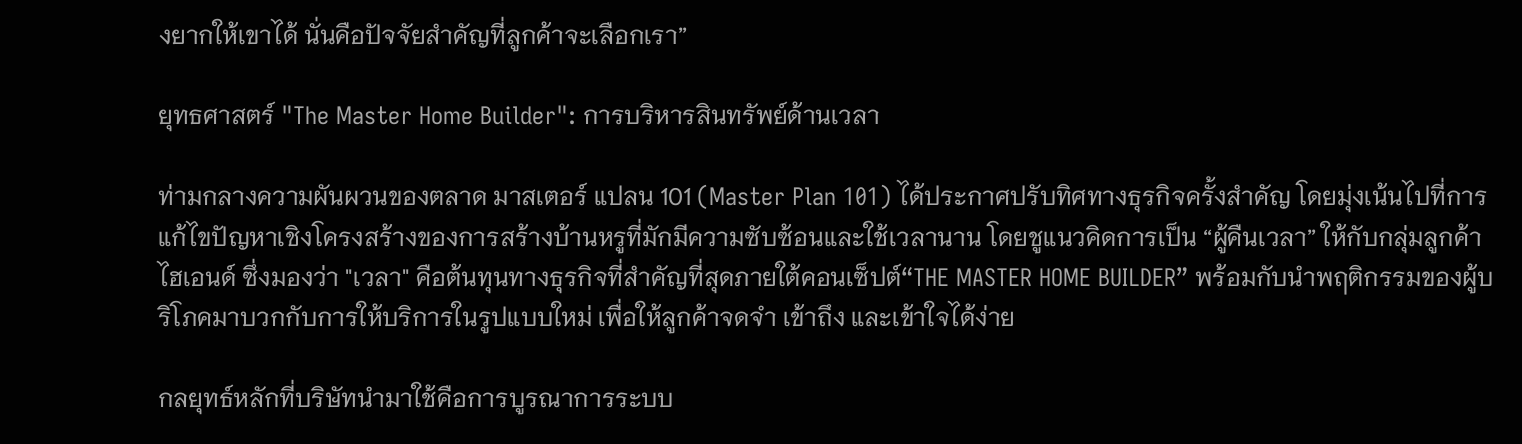งยากให้เขาได้ นั่นคือปัจจัยสำคัญที่ลูกค้าจะเลือกเรา”

ยุทธศาสตร์ "The Master Home Builder": การบริหารสินทรัพย์ด้านเวลา

ท่ามกลางความผันผวนของตลาด มาสเตอร์ แปลน 101 (Master Plan 101) ได้ประกาศปรับทิศทางธุรกิจครั้งสำคัญ โดยมุ่งเน้นไปที่การแก้ไขปัญหาเชิงโครงสร้างของการสร้างบ้านหรูที่มักมีความซับซ้อนและใช้เวลานาน โดยชูแนวคิดการเป็น “ผู้คืนเวลา” ให้กับกลุ่มลูกค้าไฮเอนด์ ซึ่งมองว่า "เวลา" คือต้นทุนทางธุรกิจที่สำคัญที่สุดภายใต้คอนเซ็ปต์“THE MASTER HOME BUILDER” พร้อมกับนำพฤติกรรมของผู้บริโภคมาบวกกับการให้บริการในรูปแบบใหม่ เพื่อให้ลูกค้าจดจำ เข้าถึง และเข้าใจได้ง่าย

กลยุทธ์หลักที่บริษัทนำมาใช้คือการบูรณาการระบบ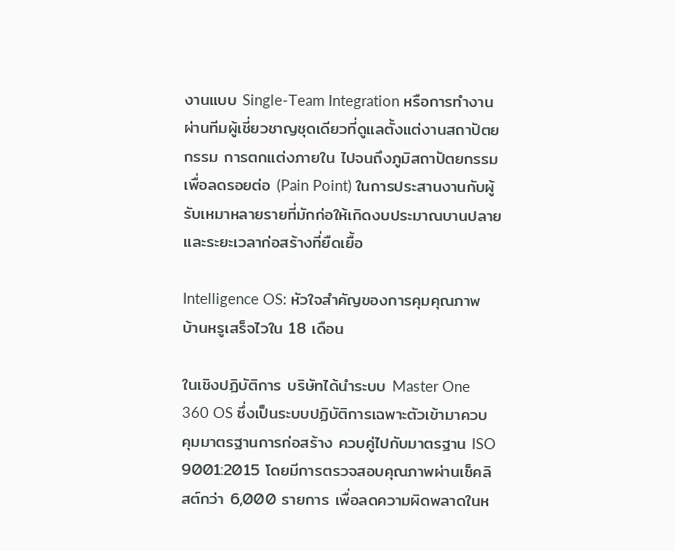งานแบบ Single-Team Integration หรือการทำงานผ่านทีมผู้เชี่ยวชาญชุดเดียวที่ดูแลตั้งแต่งานสถาปัตยกรรม การตกแต่งภายใน ไปจนถึงภูมิสถาปัตยกรรม เพื่อลดรอยต่อ (Pain Point) ในการประสานงานกับผู้รับเหมาหลายรายที่มักก่อให้เกิดงบประมาณบานปลายและระยะเวลาก่อสร้างที่ยืดเยื้อ

Intelligence OS: หัวใจสำคัญของการคุมคุณภาพ บ้านหรูเสร็จไวใน 18 เดือน

ในเชิงปฏิบัติการ บริษัทได้นำระบบ Master One 360 OS ซึ่งเป็นระบบปฏิบัติการเฉพาะตัวเข้ามาควบคุมมาตรฐานการก่อสร้าง ควบคู่ไปกับมาตรฐาน ISO 9001:2015 โดยมีการตรวจสอบคุณภาพผ่านเช็คลิสต์กว่า 6,000 รายการ เพื่อลดความผิดพลาดในห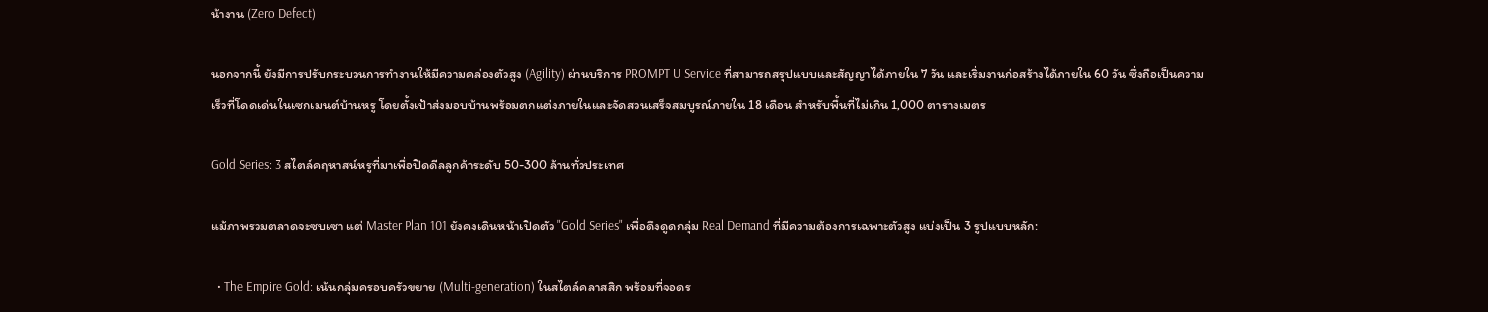น้างาน (Zero Defect)

นอกจากนี้ ยังมีการปรับกระบวนการทำงานให้มีความคล่องตัวสูง (Agility) ผ่านบริการ PROMPT U Service ที่สามารถสรุปแบบและสัญญาได้ภายใน 7 วัน และเริ่มงานก่อสร้างได้ภายใน 60 วัน ซึ่งถือเป็นความเร็วที่โดดเด่นในเซกเมนต์บ้านหรู โดยตั้งเป้าส่งมอบบ้านพร้อมตกแต่งภายในและจัดสวนเสร็จสมบูรณ์ภายใน 18 เดือน สำหรับพื้นที่ไม่เกิน 1,000 ตารางเมตร

Gold Series: 3 สไตล์คฤหาสน์หรูที่มาเพื่อปิดดีลลูกค้าระดับ 50-300 ล้านทั่วประเทศ

แม้ภาพรวมตลาดจะซบเซา แต่ Master Plan 101 ยังคงเดินหน้าเปิดตัว "Gold Series" เพื่อดึงดูดกลุ่ม Real Demand ที่มีความต้องการเฉพาะตัวสูง แบ่งเป็น 3 รูปแบบหลัก:

  • The Empire Gold: เน้นกลุ่มครอบครัวขยาย (Multi-generation) ในสไตล์คลาสสิก พร้อมที่จอดร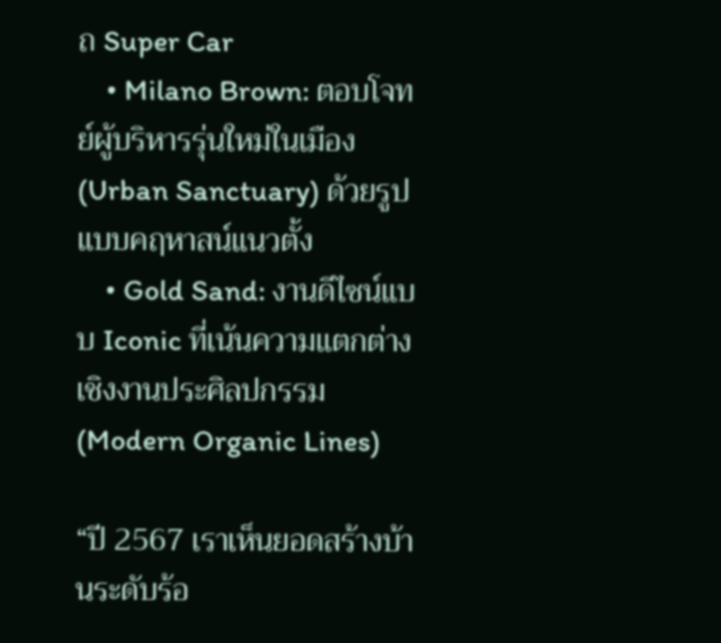ถ Super Car
    • Milano Brown: ตอบโจทย์ผู้บริหารรุ่นใหม่ในเมือง (Urban Sanctuary) ด้วยรูปแบบคฤหาสน์แนวตั้ง
    • Gold Sand: งานดีไซน์แบบ Iconic ที่เน้นความแตกต่างเชิงงานประศิลปกรรม (Modern Organic Lines)

“ปี 2567 เราเห็นยอดสร้างบ้านระดับร้อ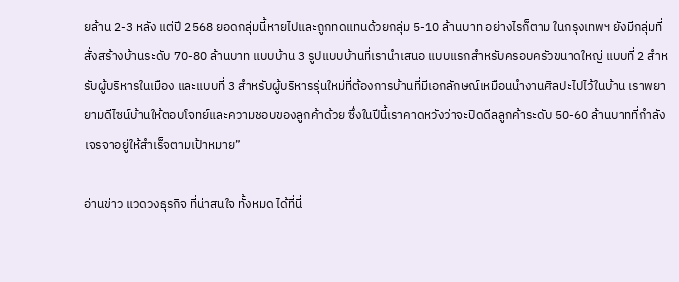ยล้าน 2-3 หลัง แต่ปี 2568 ยอดกลุ่มนี้หายไปและถูกทดแทนด้วยกลุ่ม 5-10 ล้านบาท อย่างไรก็ตาม ในกรุงเทพฯ ยังมีกลุ่มที่สั่งสร้างบ้านระดับ 70-80 ล้านบาท แบบบ้าน 3 รูปแบบบ้านที่เรานำเสนอ แบบแรกสำหรับครอบครัวขนาดใหญ่ แบบที่ 2 สำหรับผู้บริหารในเมือง และแบบที่ 3 สำหรับผู้บริหารรุ่นใหม่ที่ต้องการบ้านที่มีเอกลักษณ์เหมือนนำงานศิลปะไปไว้ในบ้าน เราพยายามดีไซน์บ้านให้ตอบโจทย์และความชอบของลูกค้าด้วย ซึ่งในปีนี้เราคาดหวังว่าจะปิดดีลลูกค้าระดับ 50-60 ล้านบาทที่กำลังเจรจาอยู่ให้สำเร็จตามเป้าหมาย”

อ่านข่าว แวดวงธุรกิจ ที่น่าสนใจ ทั้งหมด ได้ที่นี่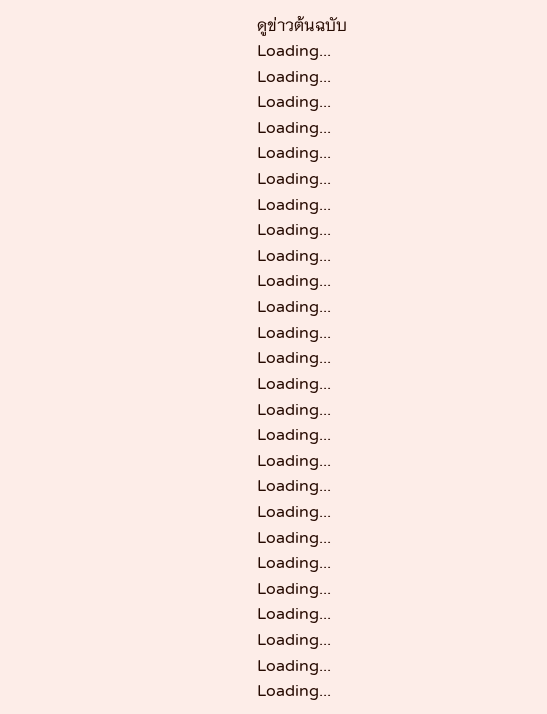ดูข่าวต้นฉบับ
Loading...
Loading...
Loading...
Loading...
Loading...
Loading...
Loading...
Loading...
Loading...
Loading...
Loading...
Loading...
Loading...
Loading...
Loading...
Loading...
Loading...
Loading...
Loading...
Loading...
Loading...
Loading...
Loading...
Loading...
Loading...
Loading...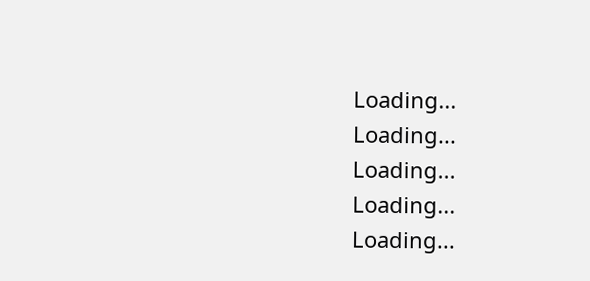Loading...
Loading...
Loading...
Loading...
Loading...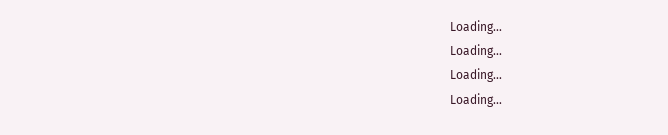Loading...
Loading...
Loading...
Loading...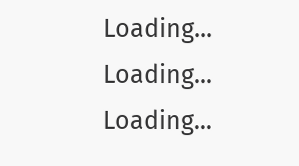Loading...
Loading...
Loading...